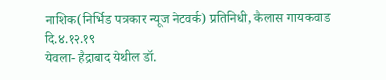नाशिक(निर्भिड पत्रकार न्यूज नेटवर्क) प्रतिनिधी, कैलास गायकवाड
दि.४.१२.१९
येवला- हैद्राबाद येथील डॉ.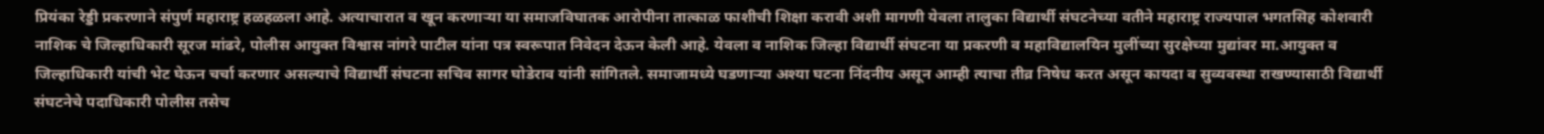प्रियंका रेड्डी प्रकरणाने संपुर्ण महाराष्ट्र हळहळला आहे. अत्याचारात व खून करणाऱ्या या समाजविघातक आरोपीना तात्काळ फाशीची शिक्षा करावी अशी मागणी येवला तालुका विद्यार्थी संघटनेच्या वतीने महाराष्ट्र राज्यपाल भगतसिह कोशवारी नाशिक चे जिल्हाधिकारी सूरज मांढरे, पोलीस आयुक्त विश्वास नांगरे पाटील यांना पत्र स्वरूपात निवेदन देऊन केली आहे. येवला व नाशिक जिल्हा विद्यार्थी संघटना या प्रकरणी व महाविद्यालयिन मुलींच्या सुरक्षेच्या मुद्यांवर मा.आयुक्त व जिल्हाधिकारी यांची भेट घेऊन चर्चा करणार असल्याचे विद्यार्थी संघटना सचिव सागर घोडेराव यांनी सांगितले. समाजामध्ये घडणाऱ्या अश्या घटना निंदनीय असून आम्ही त्याचा तीव्र निषेध करत असून कायदा व सुव्यवस्था राखण्यासाठी विद्यार्थी संघटनेचे पदाधिकारी पोलीस तसेच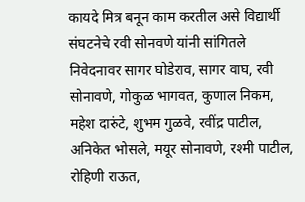कायदे मित्र बनून काम करतील असे विद्यार्थी संघटनेचे रवी सोनवणे यांनी सांगितले निवेदनावर सागर घोडेराव, सागर वाघ, रवी सोनावणे, गोकुळ भागवत, कुणाल निकम, महेश दारुंटे, शुभम गुळवे, रवींद्र पाटील, अनिकेत भोसले, मयूर सोनावणे, रश्मी पाटील, रोहिणी राऊत,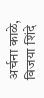अर्चना काळे, विजया शिंदे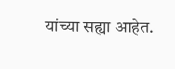यांच्या सह्या आहेत.